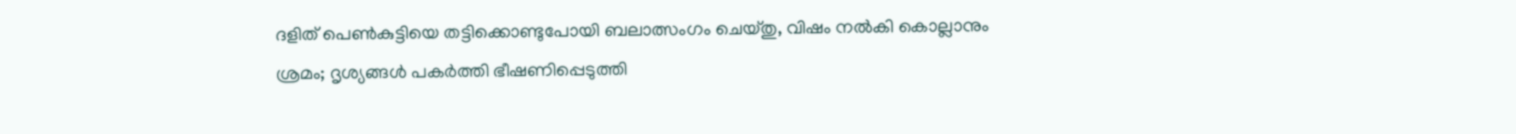ദളിത് പെണ്‍കുട്ടിയെ തട്ടിക്കൊണ്ടുപോയി ബലാത്സംഗം ചെയ്തു, വിഷം നല്‍കി കൊല്ലാനും ശ്രമം; ദൃശ്യങ്ങള്‍ പകര്‍ത്തി ഭീഷണിപ്പെടുത്തി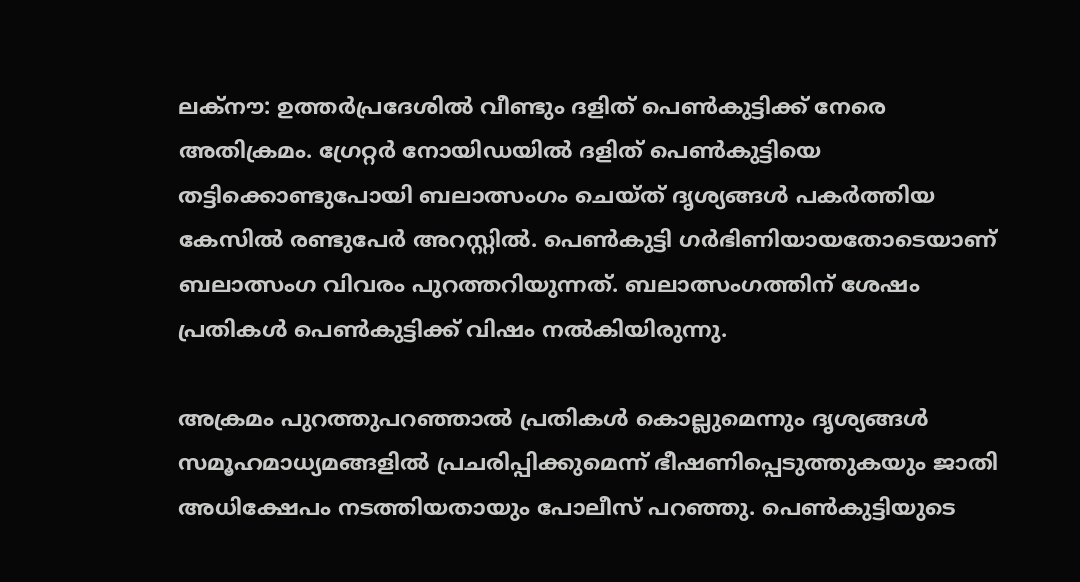ലക്‌നൗ: ഉത്തര്‍പ്രദേശില്‍ വീണ്ടും ദളിത് പെണ്‍കുട്ടിക്ക് നേരെ അതിക്രമം. ഗ്രേറ്റര്‍ നോയിഡയില്‍ ദളിത് പെണ്‍കുട്ടിയെ തട്ടിക്കൊണ്ടുപോയി ബലാത്സംഗം ചെയ്ത് ദൃശ്യങ്ങള്‍ പകര്‍ത്തിയ കേസില്‍ രണ്ടുപേര്‍ അറസ്റ്റില്‍. പെണ്‍കുട്ടി ഗര്‍ഭിണിയായതോടെയാണ് ബലാത്സംഗ വിവരം പുറത്തറിയുന്നത്. ബലാത്സംഗത്തിന് ശേഷം പ്രതികള്‍ പെണ്‍കുട്ടിക്ക് വിഷം നല്‍കിയിരുന്നു.

അക്രമം പുറത്തുപറഞ്ഞാല്‍ പ്രതികള്‍ കൊല്ലുമെന്നും ദൃശ്യങ്ങള്‍ സമൂഹമാധ്യമങ്ങളില്‍ പ്രചരിപ്പിക്കുമെന്ന് ഭീഷണിപ്പെടുത്തുകയും ജാതി അധിക്ഷേപം നടത്തിയതായും പോലീസ് പറഞ്ഞു. പെണ്‍കുട്ടിയുടെ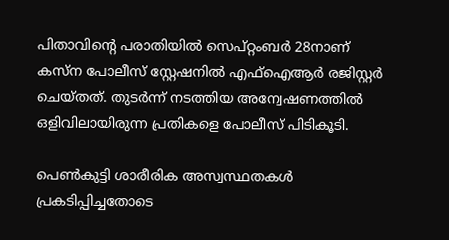പിതാവിന്റെ പരാതിയില്‍ സെപ്റ്റംബര്‍ 28നാണ് കസ്ന പോലീസ് സ്റ്റേഷനില്‍ എഫ്ഐആര്‍ രജിസ്റ്റര്‍ ചെയ്തത്. തുടര്‍ന്ന് നടത്തിയ അന്വേഷണത്തില്‍ ഒളിവിലായിരുന്ന പ്രതികളെ പോലീസ് പിടികൂടി.

പെണ്‍കുട്ടി ശാരീരിക അസ്വസ്ഥതകള്‍ പ്രകടിപ്പിച്ചതോടെ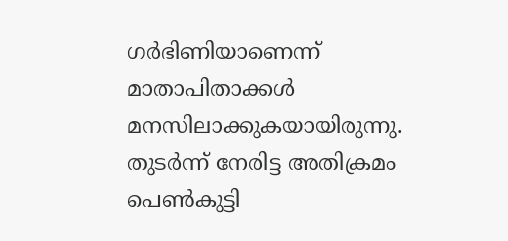ഗര്‍ഭിണിയാണെന്ന് മാതാപിതാക്കള്‍ മനസിലാക്കുകയായിരുന്നു. തുടര്‍ന്ന് നേരിട്ട അതിക്രമം പെണ്‍കുട്ടി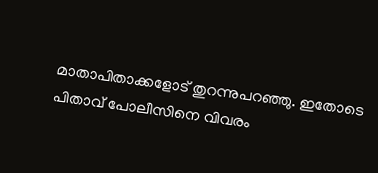മാതാപിതാക്കളോട് തുറന്നുപറഞ്ഞു. ഇതോടെ പിതാവ് പോലീസിനെ വിവരം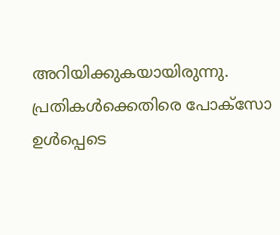അറിയിക്കുകയായിരുന്നു. പ്രതികള്‍ക്കെതിരെ പോക്സോ ഉള്‍പ്പെടെ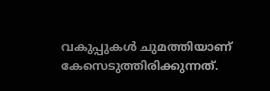വകുപ്പുകള്‍ ചുമത്തിയാണ് കേസെടുത്തിരിക്കുന്നത്.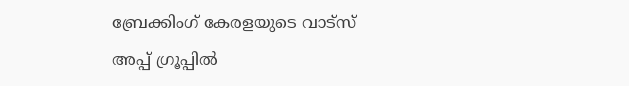ബ്രേക്കിംഗ് കേരളയുടെ വാട്സ് അപ്പ് ഗ്രൂപ്പിൽ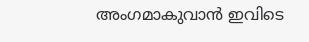അംഗമാകുവാൻ ഇവിടെ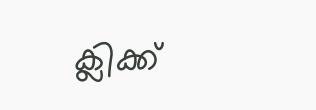ക്ലിക്ക്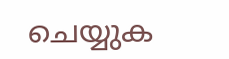ചെയ്യുക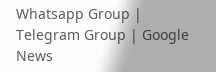Whatsapp Group | Telegram Group | Google News